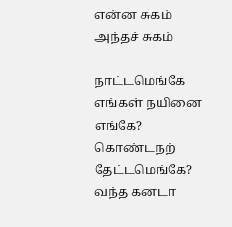என்ன சுகம் அந்தச் சுகம்

நாட்டமெங்கே எங்கள் நயினை எங்கே? கொண்டநற்    தேட்டமெங்கே? வந்த கனடா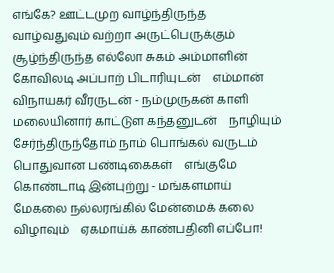எங்கே? ஊட்டமுற வாழ்ந்திருந்த வாழ்வதுவும் வற்றா அருட்பெருக்கும்    சூழ்ந்திருந்த எல்லோ சுகம் அம்மாளின் கோவிலடி அப்பாற் பிடாரியுடன்    எம்மான் விநாயகர் வீரருடன் - நம்முருகன் காளி மலையினார் காட்டுள கந்தனுடன்    நாழியும் சேர்ந்திருந்தோம் நாம் பொங்கல் வருடம் பொதுவான பண்டிகைகள்    எங்குமே கொண்டாடி இன்புற்று - மங்களமாய் மேகலை நல்லரங்கில் மேன்மைக் கலை விழாவும்    ஏகமாய்க் காண்பதினி எப்போ!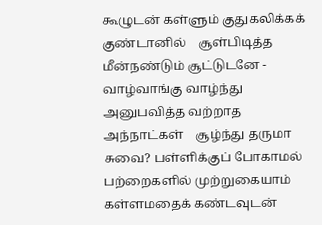கூழுடன் கள்ளும் குதுகலிக்கக் குண்டானில்    சூள்பிடித்த மீன்நண்டும் சூட்டுடனே - வாழ்வாங்கு வாழ்ந்து அனுபவித்த வற்றாத அந்நாட்கள்    சூழ்ந்து தருமா சுவை? பள்ளிக்குப் போகாமல் பற்றைகளில் முற்றுகையாம்    கள்ளமதைக் கண்டவுடன்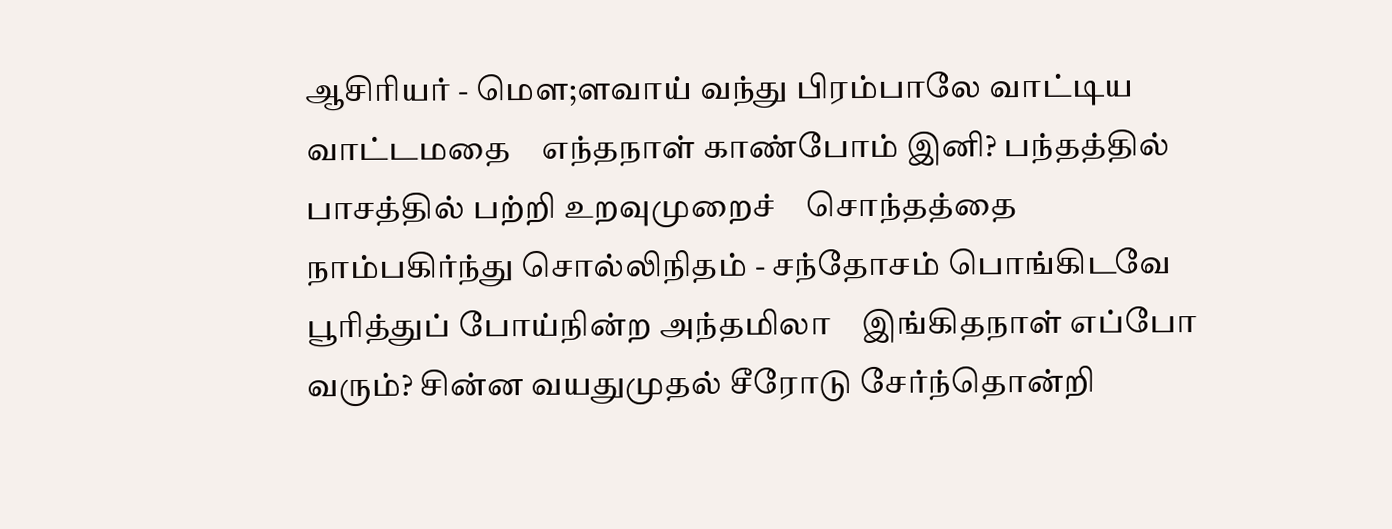ஆசிரியர் - மௌ;ளவாய் வந்து பிரம்பாலே வாட்டிய வாட்டமதை    எந்தநாள் காண்போம் இனி? பந்தத்தில் பாசத்தில் பற்றி உறவுமுறைச்    சொந்தத்தை நாம்பகிர்ந்து சொல்லிநிதம் - சந்தோசம் பொங்கிடவே பூரித்துப் போய்நின்ற அந்தமிலா    இங்கிதநாள் எப்போ வரும்? சின்ன வயதுமுதல் சீரோடு சேர்ந்தொன்றி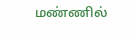மண்ணில்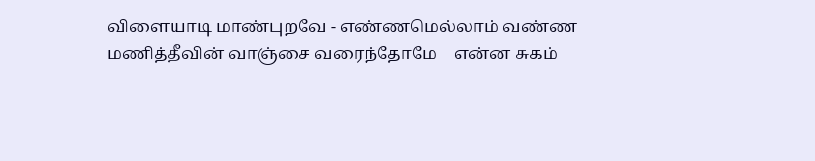விளையாடி மாண்புறவே - எண்ணமெல்லாம் வண்ண மணித்தீவின் வாஞ்சை வரைந்தோமே    என்ன சுகம்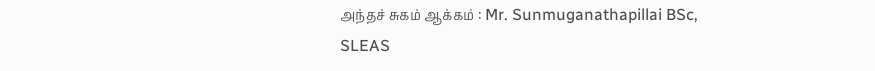அந்தச் சுகம் ஆக்கம் : Mr. Sunmuganathapillai BSc, SLEAS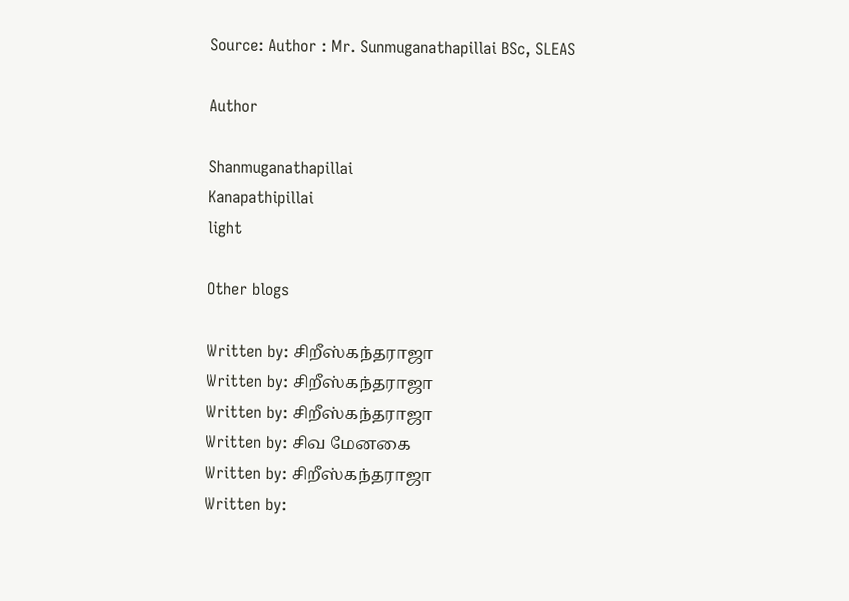Source: Author : Mr. Sunmuganathapillai BSc, SLEAS

Author

Shanmuganathapillai
Kanapathipillai
light

Other blogs

Written by: சிறீஸ்கந்தராஜா
Written by: சிறீஸ்கந்தராஜா
Written by: சிறீஸ்கந்தராஜா
Written by: சிவ மேனகை
Written by: சிறீஸ்கந்தராஜா
Written by: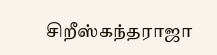சிறீஸ்கந்தராஜா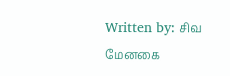Written by: சிவ மேனகை